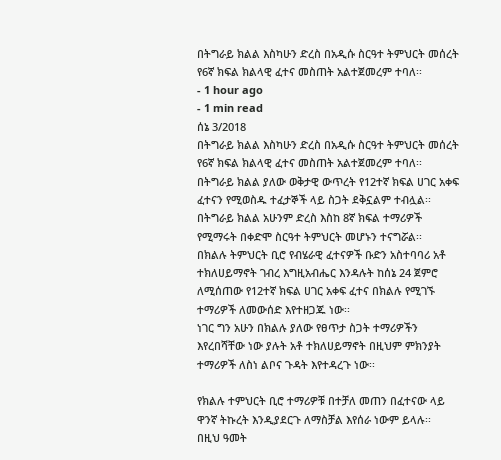በትግራይ ክልል እስካሁን ድረስ በአዲሱ ስርዓተ ትምህርት መሰረት የ6ኛ ክፍል ክልላዊ ፈተና መስጠት አልተጀመረም ተባለ፡፡
- 1 hour ago
- 1 min read
ሰኔ 3/2018
በትግራይ ክልል እስካሁን ድረስ በአዲሱ ስርዓተ ትምህርት መሰረት የ6ኛ ክፍል ክልላዊ ፈተና መስጠት አልተጀመረም ተባለ፡፡
በትግራይ ክልል ያለው ወቅታዊ ውጥረት የ12ተኛ ክፍል ሀገር አቀፍ ፈተናን የሚወስዱ ተፈታኞች ላይ ስጋት ደቅኗልም ተብሏል፡፡
በትግራይ ክልል አሁንም ድረስ እስከ 8ኛ ክፍል ተማሪዎች የሚማሩት በቀድሞ ስርዓተ ትምህርት መሆኑን ተናግሯል፡፡
በክልሉ ትምህርት ቢሮ የብሄራዊ ፈተናዎች ቡድን አስተባባሪ አቶ ተክለሀይማኖት ገብረ እግዚአብሔር እንዳሉት ከሰኔ 24 ጀምሮ ለሚሰጠው የ12ተኛ ክፍል ሀገር አቀፍ ፈተና በክልሉ የሚገኙ ተማሪዎች ለመውሰድ እየተዘጋጁ ነው፡፡
ነገር ግን አሁን በክልሉ ያለው የፀጥታ ስጋት ተማሪዎችን እየረበሻቸው ነው ያሉት አቶ ተክለሀይማኖት በዚህም ምክንያት ተማሪዎች ለስነ ልቦና ጉዳት እየተዳረጉ ነው፡፡

የክልሉ ተምህርት ቢሮ ተማሪዎቹ በተቻለ መጠን በፈተናው ላይ ዋንኛ ትኩረት እንዲያደርጉ ለማስቻል እየሰራ ነውም ይላሉ፡፡
በዚህ ዓመት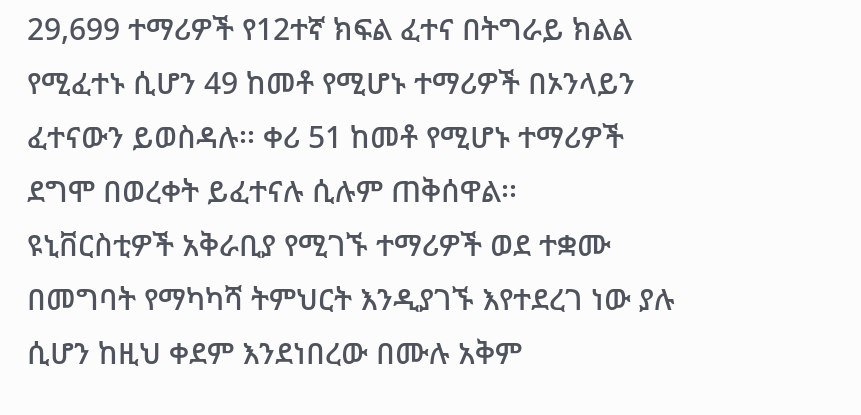29,699 ተማሪዎች የ12ተኛ ክፍል ፈተና በትግራይ ክልል የሚፈተኑ ሲሆን 49 ከመቶ የሚሆኑ ተማሪዎች በኦንላይን ፈተናውን ይወስዳሉ፡፡ ቀሪ 51 ከመቶ የሚሆኑ ተማሪዎች ደግሞ በወረቀት ይፈተናሉ ሲሉም ጠቅሰዋል፡፡
ዩኒቨርስቲዎች አቅራቢያ የሚገኙ ተማሪዎች ወደ ተቋሙ በመግባት የማካካሻ ትምህርት እንዲያገኙ እየተደረገ ነው ያሉ ሲሆን ከዚህ ቀደም እንደነበረው በሙሉ አቅም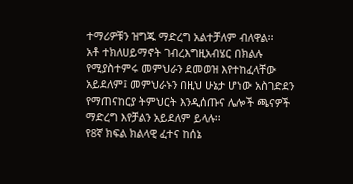ተማሪዎቹን ዝግጁ ማድረግ አልተቻለም ብለዋል፡፡
አቶ ተክለሀይማኖት ገብረእግዚአብሄር በክልሉ የሚያስተምሩ መምህራን ደመወዝ እየተከፈላቸው አይደለም፤ መምህራኑን በዚህ ሁኔታ ሆነው አስገድደን የማጠናከርያ ትምህርት እንዲሰጡና ሌሎች ጫናዎች ማድረግ እየቻልን አይደለም ይላሉ፡፡
የ8ኛ ክፍል ክልላዊ ፈተና ከሰኔ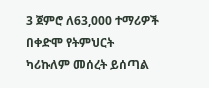3 ጀምሮ ለ63,000 ተማሪዎች በቀድሞ የትምህርት ካሪኩለም መሰረት ይሰጣል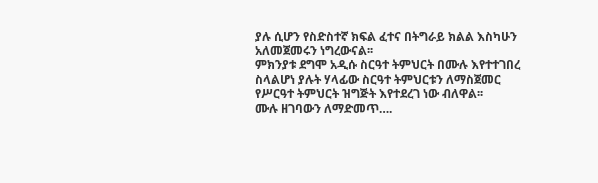ያሉ ሲሆን የስድስተኛ ክፍል ፈተና በትግራይ ክልል እስካሁን አለመጀመሩን ነግረውናል፡፡
ምክንያቱ ደግሞ አዲሱ ስርዓተ ትምህርት በሙሉ እየተተገበረ ስላልሆነ ያሉት ሃላፊው ስርዓተ ትምህርቱን ለማስጀመር የሥርዓተ ትምህርት ዝግጅት እየተደረገ ነው ብለዋል፡፡
ሙሉ ዘገባውን ለማድመጥ….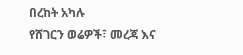በረከት አካሉ
የሸገርን ወሬዎች፣ መረጃ እና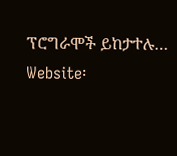ፕሮግራሞች ይከታተሉ…
Website፡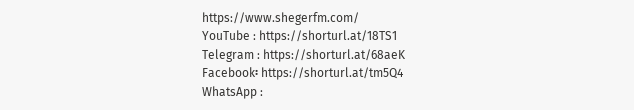https://www.shegerfm.com/
YouTube : https://shorturl.at/18TS1
Telegram : https://shorturl.at/68aeK
Facebook፡ https://shorturl.at/tm5Q4
WhatsApp :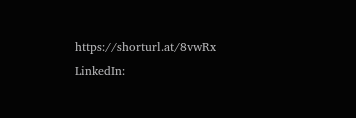https://shorturl.at/8vwRx
LinkedIn: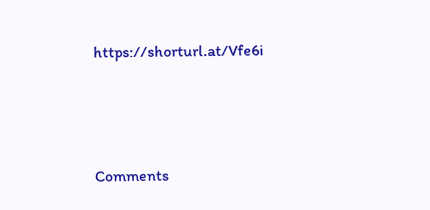https://shorturl.at/Vfe6i





Comments